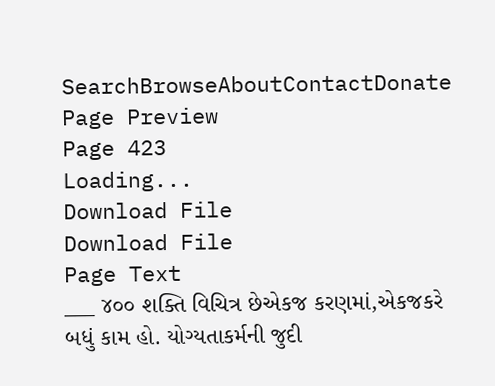SearchBrowseAboutContactDonate
Page Preview
Page 423
Loading...
Download File
Download File
Page Text
___ ૪૦૦ શક્તિ વિચિત્ર છેએકજ કરણમાં,એકજકરે બધું કામ હો. યોગ્યતાકર્મની જુદી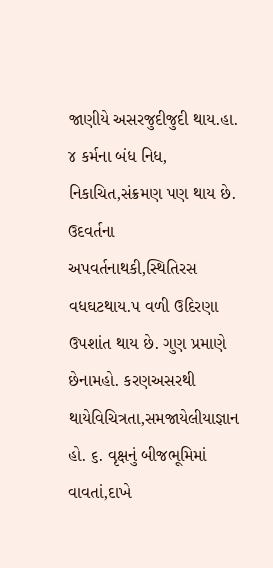જાણીયે અસરજુદીજુદી થાય.હા. ૪ કર્મના બંધ નિધ, નિકાચિત,સંક્રમણ પણ થાય છે. ઉદવર્તના અપવર્તનાથકી,સ્થિતિરસ વધઘટથાય.૫ વળી ઉદિરણા ઉપશાંત થાય છે. ગુણ પ્રમાણે છેનામહો. કરણઅસરથી થાયેવિચિત્રતા,સમજાયેલીયાજ્ઞાન હો. ૬. વૃક્ષનું બીજભૂમિમાં વાવતાં,દાખે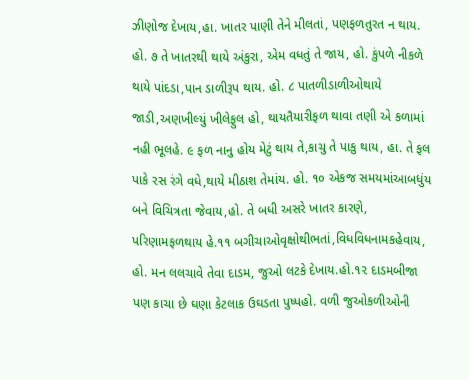ઝીણોજ દેખાય,હા. ખાતર પાણી તેને મીલતાં, પણફળતુરત ન થાય. હો. ૭ તે ખાતરથી થાયે અંકુરા, એમ વધતું તે જાય, હો. કુંપળે નીકળે થાયે પાંદડા,પાન ડાળીરૂપ થાય. હો. ૮ પાતળીડાળીઓથાયે જાડી,અણખીલ્યું ખીલેફુલ હો, થાયતૈયારીફળ થાવા તણી એ કળામાં નહી ભૂલહે. ૯ ફળ નાનુ હોય મેટું થાય તે,કાચુ તે પાકુ થાય, હા. તે ફલ પાકે રસ રંગે વધે,થાયે મીઠાશ તેમાંય. હો. ૧૦ એકજ સમયમાંઆબધુંય બને વિચિત્રતા જેવાય,હો. તે બધી અસરે ખાતર કારણે, પરિણામફળથાય હે.૧૧ બગીચાઓવૃક્ષોથીભતાં,વિધવિધનામકહેવાય, હો. મન લલચાવે તેવા દાડમ, જુઓ લટકે દેખાય.હો.૧૨ દાડમબીજા પણ કાચા છે ઘણા કેટલાક ઉઘડતા પુષ્પહો. વળી જુઓકળીઓની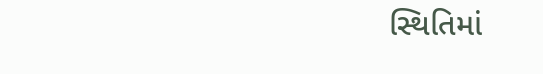સ્થિતિમાં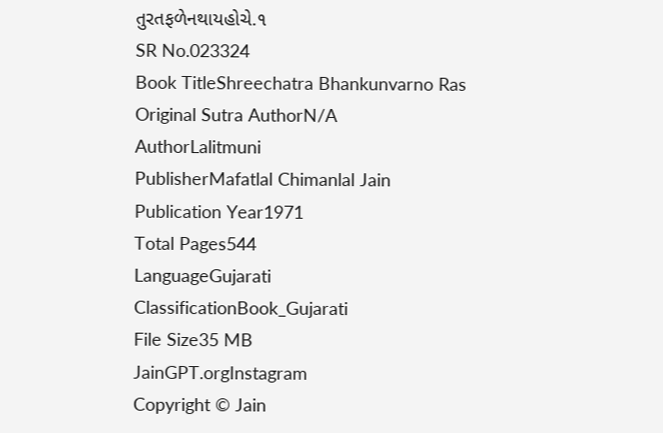તુરતફળેનથાયહોચે.૧
SR No.023324
Book TitleShreechatra Bhankunvarno Ras
Original Sutra AuthorN/A
AuthorLalitmuni
PublisherMafatlal Chimanlal Jain
Publication Year1971
Total Pages544
LanguageGujarati
ClassificationBook_Gujarati
File Size35 MB
JainGPT.orgInstagram
Copyright © Jain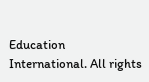Education International. All rights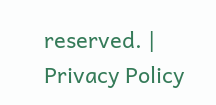reserved. | Privacy Policy